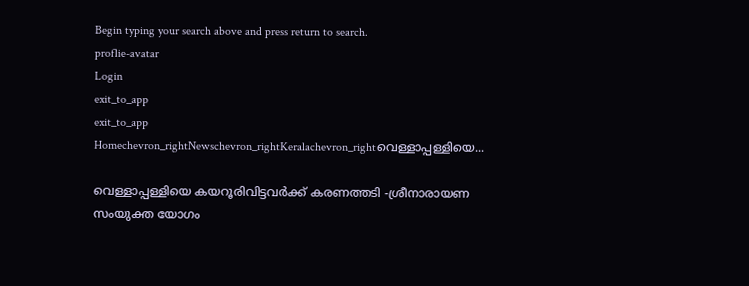Begin typing your search above and press return to search.
proflie-avatar
Login
exit_to_app
exit_to_app
Homechevron_rightNewschevron_rightKeralachevron_rightവെള്ളാപ്പള്ളിയെ...

വെള്ളാപ്പള്ളിയെ കയറൂരിവിട്ടവർക്ക് കരണത്തടി -ശ്രീനാരായണ സംയുക്ത യോഗം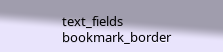text_fields
bookmark_border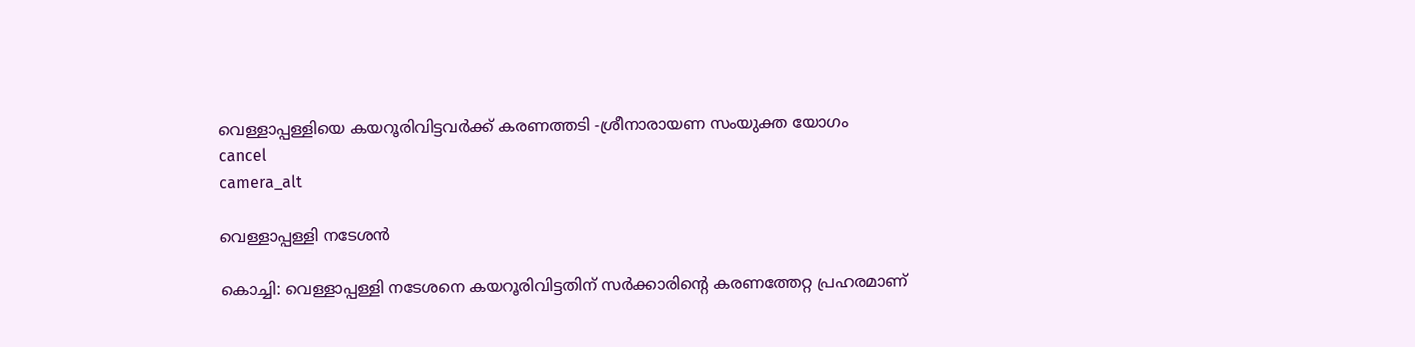വെള്ളാപ്പള്ളിയെ കയറൂരിവിട്ടവർക്ക് കരണത്തടി -ശ്രീനാരായണ സംയുക്ത യോഗം
cancel
camera_alt

വെള്ളാപ്പള്ളി നടേശൻ

കൊച്ചി: വെള്ളാപ്പള്ളി നടേശനെ കയറൂരിവിട്ടതിന് സർക്കാരിന്‍റെ കരണത്തേറ്റ പ്രഹരമാണ്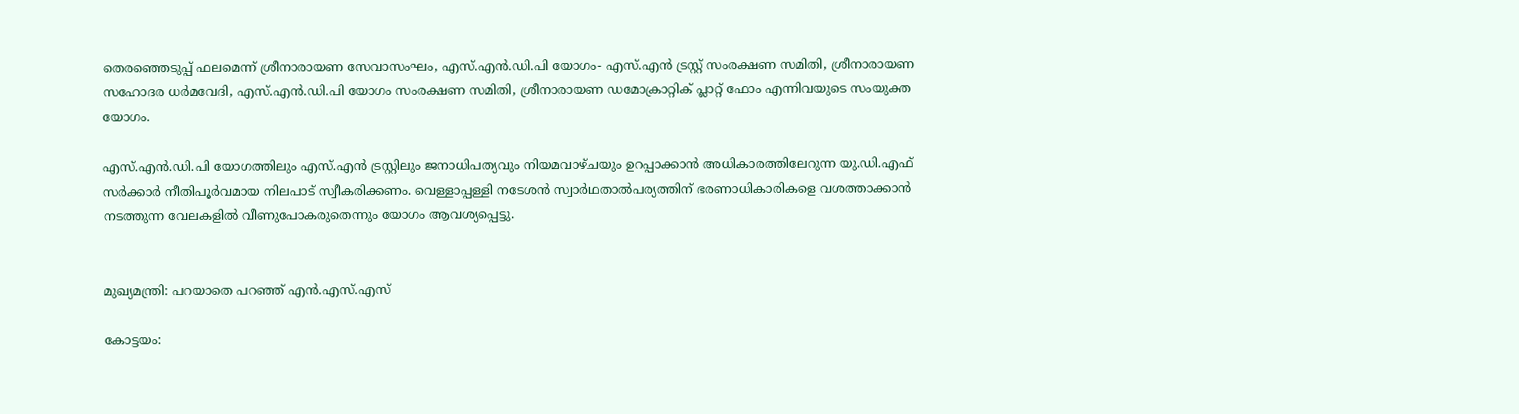തെരഞ്ഞെടുപ്പ് ഫലമെന്ന് ശ്രീനാരായണ സേവാസംഘം, എസ്.എൻ.ഡി.പി യോഗം- എസ്.എൻ ട്രസ്റ്റ് സംരക്ഷണ സമിതി, ശ്രീനാരായണ സഹോദര ധർമവേദി, എസ്.എൻ.ഡി.പി യോഗം സംരക്ഷണ സമിതി, ശ്രീനാരായണ ഡമോക്രാറ്റിക് പ്ലാറ്റ് ഫോം എന്നിവയുടെ സംയുക്ത യോഗം.

എസ്.എൻ.ഡി.പി യോഗത്തിലും എസ്.എൻ ട്രസ്റ്റിലും ജനാധിപത്യവും നിയമവാഴ്ചയും ഉറപ്പാക്കാൻ അധികാരത്തിലേറുന്ന യു.ഡി.എഫ് സർക്കാർ നീതിപൂർവമായ നിലപാട് സ്വീകരിക്കണം. വെള്ളാപ്പള്ളി നടേശൻ സ്വാർഥതാൽപര്യത്തിന് ഭരണാധികാരികളെ വശത്താക്കാൻ നടത്തുന്ന വേലകളിൽ വീണുപോകരുതെന്നും യോഗം ആവശ്യപ്പെട്ടു.


മുഖ്യമന്ത്രി: പറയാതെ പറഞ്ഞ് എൻ.എസ്.എസ്

കോട്ടയം: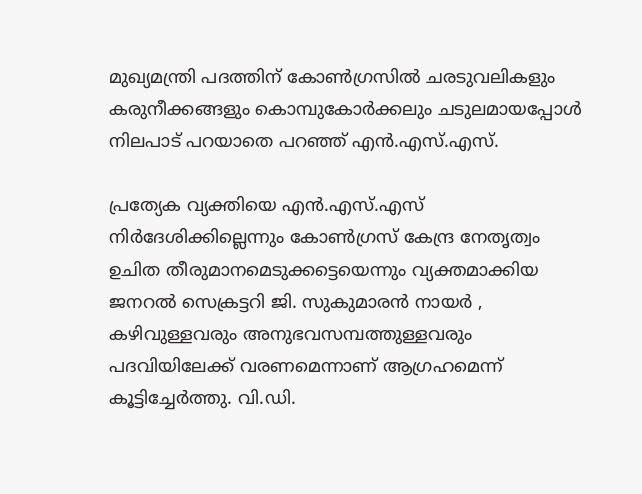മുഖ്യമന്ത്രി പദത്തിന് കോൺഗ്രസിൽ ചരടുവലികളും കരുനീക്കങ്ങളും കൊമ്പുകോർക്കലും ചടുലമായപ്പോൾ നിലപാട് പറയാതെ പറഞ്ഞ് എൻ.എസ്.എസ്.

പ്രത്യേക വ്യക്തിയെ എൻ.എസ്.എസ് നിർദേശിക്കില്ലെന്നും കോൺഗ്രസ് കേന്ദ്ര നേതൃത്വം ഉചിത തീരുമാനമെടുക്കട്ടെയെന്നും വ്യക്തമാക്കിയ ജനറൽ സെക്രട്ടറി ജി. സുകുമാരൻ നായർ , കഴിവുള്ളവരും അനുഭവസമ്പത്തുള്ളവരും പദവിയിലേക്ക് വരണമെന്നാണ് ആഗ്രഹമെന്ന് കൂട്ടിച്ചേർത്തു. വി.ഡി.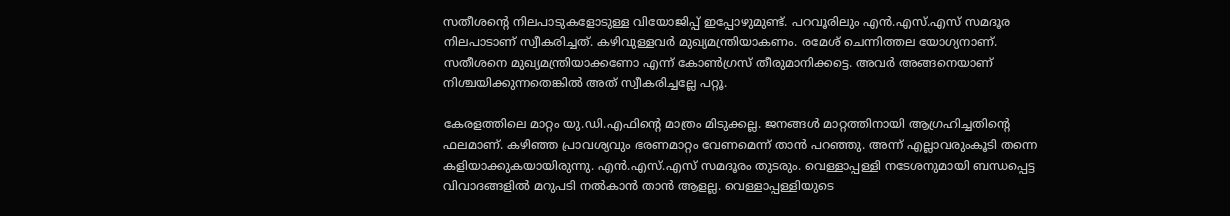സതീശന്‍റെ നിലപാടുകളോടുള്ള വിയോജിപ്പ് ഇപ്പോഴുമുണ്ട്. പറവൂരിലും എൻ.എസ്.എസ് സമദൂര നിലപാടാണ് സ്വീകരിച്ചത്. കഴിവുള്ളവർ മുഖ്യമന്ത്രിയാകണം. രമേശ് ചെന്നിത്തല യോഗ്യനാണ്. സതീശനെ മുഖ്യമന്ത്രിയാക്കണോ എന്ന് കോൺഗ്രസ് തീരുമാനിക്കട്ടെ. അവർ അങ്ങനെയാണ് നിശ്ചയിക്കുന്നതെങ്കിൽ അത് സ്വീകരിച്ചല്ലേ പറ്റൂ.

കേരളത്തിലെ മാറ്റം യു.ഡി.എഫിന്റെ മാത്രം മിടുക്കല്ല. ജനങ്ങൾ മാറ്റത്തിനായി ആഗ്രഹിച്ചതിന്റെ ഫലമാണ്. കഴിഞ്ഞ പ്രാവശ്യവും ഭരണമാറ്റം വേണമെന്ന് താൻ പറഞ്ഞു. അന്ന് എല്ലാവരുംകൂടി തന്നെ കളിയാക്കുകയായിരുന്നു. എൻ.എസ്.എസ് സമദൂരം തുടരും. വെള്ളാപ്പള്ളി നടേശനുമായി ബന്ധപ്പെട്ട വിവാദങ്ങളിൽ മറുപടി നൽകാൻ താൻ ആളല്ല. വെള്ളാപ്പള്ളിയുടെ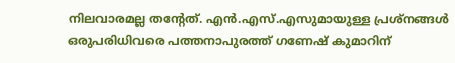നിലവാരമല്ല തന്റേത്. എൻ.എസ്.എസുമായുള്ള പ്രശ്‌നങ്ങൾ ഒരുപരിധിവരെ പത്തനാപുരത്ത് ഗണേഷ് കുമാറിന്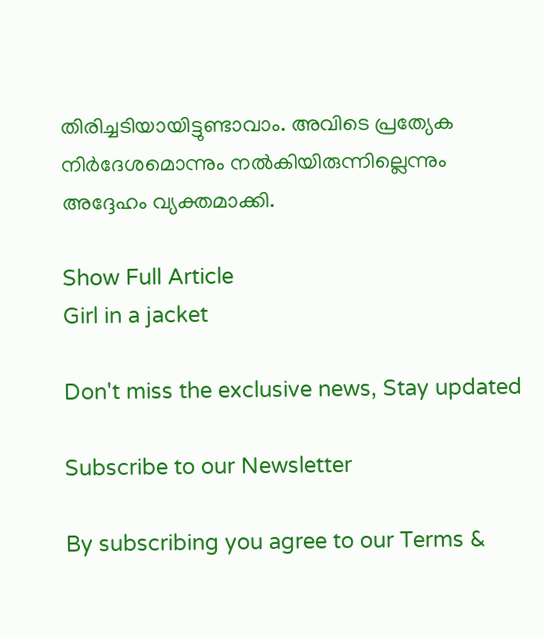തിരിച്ചടിയായിട്ടുണ്ടാവാം. അവിടെ പ്രത്യേക നിർദേശമൊന്നും നൽകിയിരുന്നില്ലെന്നും അദ്ദേഹം വ്യക്തമാക്കി.

Show Full Article
Girl in a jacket

Don't miss the exclusive news, Stay updated

Subscribe to our Newsletter

By subscribing you agree to our Terms &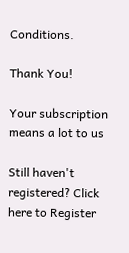Conditions.

Thank You!

Your subscription means a lot to us

Still haven't registered? Click here to Register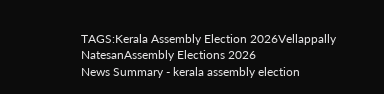TAGS:Kerala Assembly Election 2026Vellappally NatesanAssembly Elections 2026
News Summary - kerala assembly election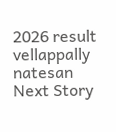2026 result vellappally natesan
Next Story